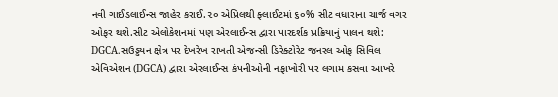નવી ગાઈડલાઈન્સ જાહેર કરાઈ.૨૦ એપ્રિલથી ફ્લાઈટમાં ૬૦% સીટ વધારાના ચાર્જ વગર ઓફર થશે.સીટ એલોકેશનમાં પણ એરલાઈન્સ દ્વારા પારદર્શક પ્રક્રિયાનું પાલન થશે: DGCA.સઉડ્ડયન ક્ષેત્ર પર દેખરેખ રાખતી એજન્સી ડિરેક્ટોરેટ જનરલ ઓફ સિવિલ એવિએશન (DGCA) દ્વારા એરલાઈન્સ કંપનીઓની નફાખોરી પર લગામ કસવા આખરે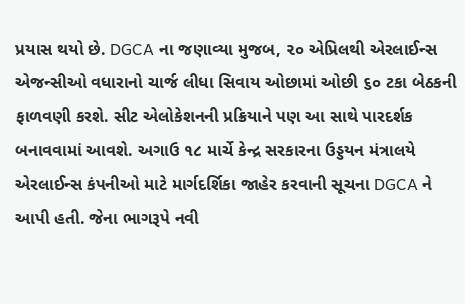પ્રયાસ થયો છે. DGCA ના જણાવ્યા મુજબ, ૨૦ એપ્રિલથી એરલાઈન્સ એજન્સીઓ વધારાનો ચાર્જ લીધા સિવાય ઓછામાં ઓછી ૬૦ ટકા બેઠકની ફાળવણી કરશે. સીટ એલોકેશનની પ્રક્રિયાને પણ આ સાથે પારદર્શક બનાવવામાં આવશે. અગાઉ ૧૮ માર્ચે કેન્દ્ર સરકારના ઉડ્ડયન મંત્રાલયે એરલાઈન્સ કંપનીઓ માટે માર્ગદર્શિકા જાહેર કરવાની સૂચના DGCA ને આપી હતી. જેના ભાગરૂપે નવી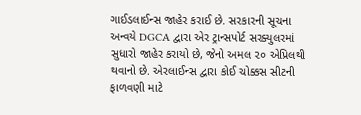ગાઈડલાઈન્સ જાહેર કરાઈ છે. સરકારની સૂચના અન્વયે DGCA દ્વારા એર ટ્રાન્સપોર્ટ સરક્યુલરમાં સુધારો જાહેર કરાયો છે, જેનો અમલ ૨૦ એપ્રિલથી થવાનો છે. એરલાઈન્સ દ્વારા કોઈ ચોક્કસ સીટની ફાળવણી માટે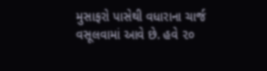મુસાફરો પાસેથી વધારાના ચાર્જ વસૂલવામાં આવે છે. હવે ૨૦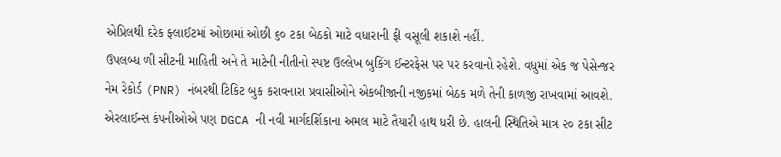એપ્રિલથી દરેક ફ્લાઈટમાં ઓછામાં ઓછી ૬૦ ટકા બેઠકો માટે વધારાની ફી વસૂલી શકાશે નહીં.
ઉપલબ્ધ ળી સીટની માહિતી અને તે માટેની નીતીનો સ્પષ્ટ ઉલ્લેખ બુકિંગ ઈન્ટરફેસ પર પર કરવાનો રહેશે. વધુમાં એક જ પેસેન્જર નેમ રેકોર્ડ (PNR) નંબરથી ટિકિટ બુક કરાવનારા પ્રવાસીઓને એકબીજાની નજીકમાં બેઠક મળે તેની કાળજી રાખવામાં આવશે. એરલાઈન્સ કંપનીઓએ પણ DGCA ની નવી માર્ગદર્શિકાના અમલ માટે તૈયારી હાથ ધરી છે. હાલની સ્થિતિએ માત્ર ૨૦ ટકા સીટ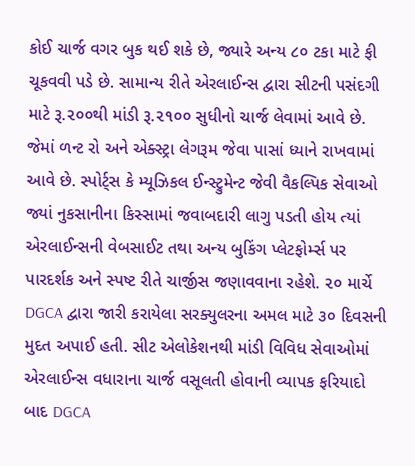કોઈ ચાર્જ વગર બુક થઈ શકે છે, જ્યારે અન્ય ૮૦ ટકા માટે ફી ચૂકવવી પડે છે. સામાન્ય રીતે એરલાઈન્સ દ્વારા સીટની પસંદગી માટે રૂ.૨૦૦થી માંડી રૂ.૨૧૦૦ સુધીનો ચાર્જ લેવામાં આવે છે. જેમાં ળન્ટ રો અને એક્સ્ટ્રા લેગરૂમ જેવા પાસાં ધ્યાને રાખવામાં આવે છે. સ્પોર્ટ્સ કે મ્યૂઝિકલ ઈન્સ્ટ્રુમેન્ટ જેવી વૈકલ્પિક સેવાઓ જ્યાં નુકસાનીના કિસ્સામાં જવાબદારી લાગુ પડતી હોય ત્યાં એરલાઈન્સની વેબસાઈટ તથા અન્ય બુકિંગ પ્લેટફોર્મ્સ પર પારદર્શક અને સ્પષ્ટ રીતે ચાર્જીસ જણાવવાના રહેશે. ૨૦ માર્ચે DGCA દ્વારા જારી કરાયેલા સરક્યુલરના અમલ માટે ૩૦ દિવસની મુદત અપાઈ હતી. સીટ એલોકેશનથી માંડી વિવિધ સેવાઓમાં એરલાઈન્સ વધારાના ચાર્જ વસૂલતી હોવાની વ્યાપક ફરિયાદો બાદ DGCA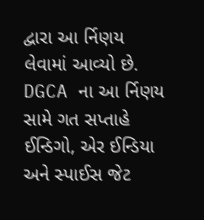દ્વારા આ ર્નિણય લેવામાં આવ્યો છે. DGCA ના આ ર્નિણય સામે ગત સપ્તાહે ઈન્ડિગો, એર ઈન્ડિયા અને સ્પાઈસ જેટ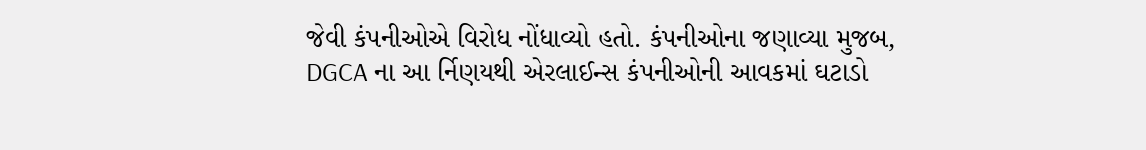જેવી કંપનીઓએ વિરોધ નોંધાવ્યો હતો. કંપનીઓના જણાવ્યા મુજબ, DGCA ના આ ર્નિણયથી એરલાઈન્સ કંપનીઓની આવકમાં ઘટાડો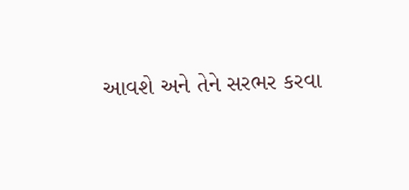આવશે અને તેને સરભર કરવા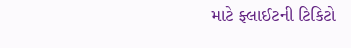માટે ફ્લાઈટની ટિકિટો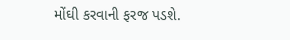મોંઘી કરવાની ફરજ પડશે.